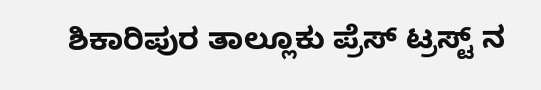ಶಿಕಾರಿಪುರ ತಾಲ್ಲೂಕು ಪ್ರೆಸ್ ಟ್ರಸ್ಟ್ ನ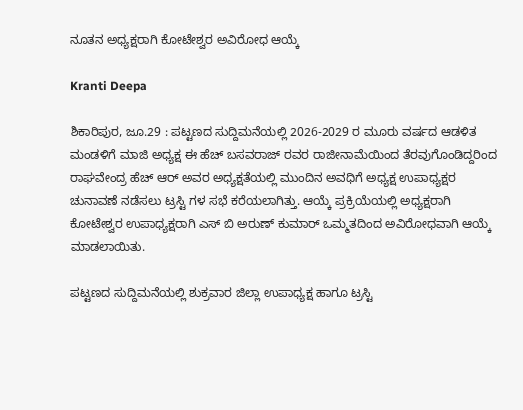ನೂತನ ಅಧ್ಯಕ್ಷರಾಗಿ ಕೋಟೇಶ್ವರ ಅವಿರೋಧ ಆಯ್ಕೆ

Kranti Deepa

ಶಿಕಾರಿಪುರ, ಜೂ.29 : ಪಟ್ಟಣದ ಸುದ್ದಿಮನೆಯಲ್ಲಿ 2026-2029 ರ ಮೂರು ವರ್ಷದ ಆಡಳಿತ ಮಂಡಳಿಗೆ ಮಾಜಿ ಅಧ್ಯಕ್ಷ ಈ ಹೆಚ್ ಬಸವರಾಜ್ ರವರ ರಾಜೀನಾಮೆಯಿಂದ ತೆರವುಗೊಂಡಿದ್ದರಿಂದ ರಾಘವೇಂದ್ರ ಹೆಚ್ ಆರ್ ಅವರ ಅಧ್ಯಕ್ಷತೆಯಲ್ಲಿ ಮುಂದಿನ ಅವಧಿಗೆ ಅಧ್ಯಕ್ಷ ಉಪಾಧ್ಯಕ್ಷರ ಚುನಾವಣೆ ನಡೆಸಲು ಟ್ರಸ್ಟಿ ಗಳ ಸಭೆ ಕರೆಯಲಾಗಿತ್ತು. ಆಯ್ಕೆ ಪ್ರಕ್ರಿಯೆಯಲ್ಲಿ ಅಧ್ಯಕ್ಷರಾಗಿ ಕೋಟೇಶ್ವರ ಉಪಾಧ್ಯಕ್ಷರಾಗಿ ಎಸ್ ಬಿ ಅರುಣ್ ಕುಮಾರ್ ಒಮ್ಮತದಿಂದ ಅವಿರೋಧವಾಗಿ ಆಯ್ಕೆ ಮಾಡಲಾಯಿತು.

ಪಟ್ಟಣದ ಸುದ್ದಿಮನೆಯಲ್ಲಿ ಶುಕ್ರವಾರ ಜಿಲ್ಲಾ ಉಪಾಧ್ಯಕ್ಷ ಹಾಗೂ ಟ್ರಸ್ಟಿ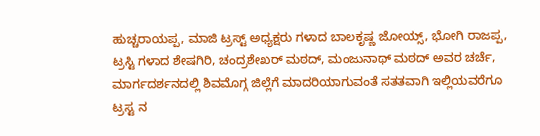ಹುಚ್ಚರಾಯಪ್ಪ, ಮಾಜಿ ಟ್ರಸ್ಟ್ ಅಧ್ಯಕ್ಷರು ಗಳಾದ ಬಾಲಕೃಷ್ಣ ಜೋಯ್ಸ್, ಭೋಗಿ ರಾಜಪ್ಪ, ಟ್ರಸ್ಟಿ ಗಳಾದ ಶೇಷಗಿರಿ, ಚಂದ್ರಶೇಖರ್ ಮಠದ್, ಮಂಜುನಾಥ್ ಮಠದ್ ಅವರ ಚರ್ಚೆ, ಮಾರ್ಗದರ್ಶನದಲ್ಲಿ ಶಿವಮೊಗ್ಗ ಜಿಲ್ಲೆಗೆ ಮಾದರಿಯಾಗುವಂತೆ ಸತತವಾಗಿ ಇಲ್ಲಿಯವರೆಗೂ ಟ್ರಸ್ಟ ನ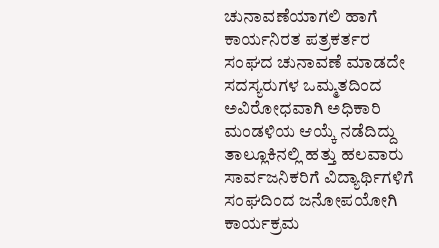ಚುನಾವಣೆಯಾಗಲಿ ಹಾಗೆ ಕಾರ್ಯನಿರತ ಪತ್ರಕರ್ತರ ಸಂಘದ ಚುನಾವಣೆ ಮಾಡದೇ ಸದಸ್ಯರುಗಳ ಒಮ್ಮತದಿಂದ ಅವಿರೋಧವಾಗಿ ಅಧಿಕಾರಿ ಮಂಡಳಿಯ ಆಯ್ಕೆ ನಡೆದಿದ್ದು ತಾಲ್ಲೂಕಿನಲ್ಲಿ ಹತ್ತು ಹಲವಾರು ಸಾರ್ವಜನಿಕರಿಗೆ ವಿದ್ಯಾರ್ಥಿಗಳಿಗೆ ಸಂಘದಿಂದ ಜನೋಪಯೋಗಿ ಕಾರ್ಯಕ್ರಮ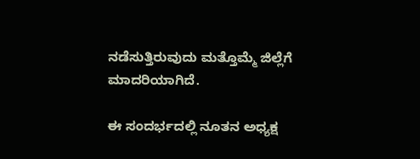ನಡೆಸುತ್ತಿರುವುದು ಮತ್ತೊಮ್ಮೆ ಜಿಲ್ಲೆಗೆ ಮಾದರಿಯಾಗಿದೆ.

ಈ ಸಂದರ್ಭದಲ್ಲಿ ನೂತನ ಅಧ್ಯಕ್ಷ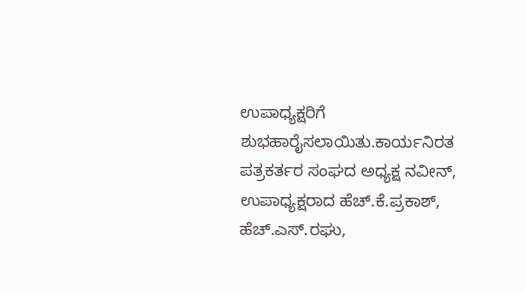ಉಪಾಧ್ಯಕ್ಷರಿಗೆ ಶುಭಹಾರೈಸಲಾಯಿತು.ಕಾರ್ಯನಿರತ ಪತ್ರಕರ್ತರ ಸಂಘದ ಅಧ್ಯಕ್ಷ ನವೀನ್, ಉಪಾಧ್ಯಕ್ಷರಾದ ಹೆಚ್.ಕೆ.ಪ್ರಕಾಶ್, ಹೆಚ್.ಎಸ್.ರಘು,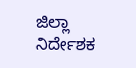ಜಿಲ್ಲಾ ನಿರ್ದೇಶಕ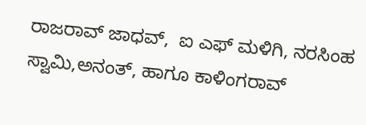ರಾಜರಾವ್ ಜಾಧವ್,  ಐ ಎಫ್ ಮಳಿಗಿ, ನರಸಿಂಹ ಸ್ವಾಮಿ,ಅನಂತ್, ಹಾಗೂ ಕಾಳಿಂಗರಾವ್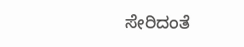ಸೇರಿದಂತೆ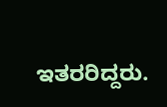ಇತರರಿದ್ದರು.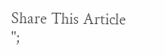Share This Article
";